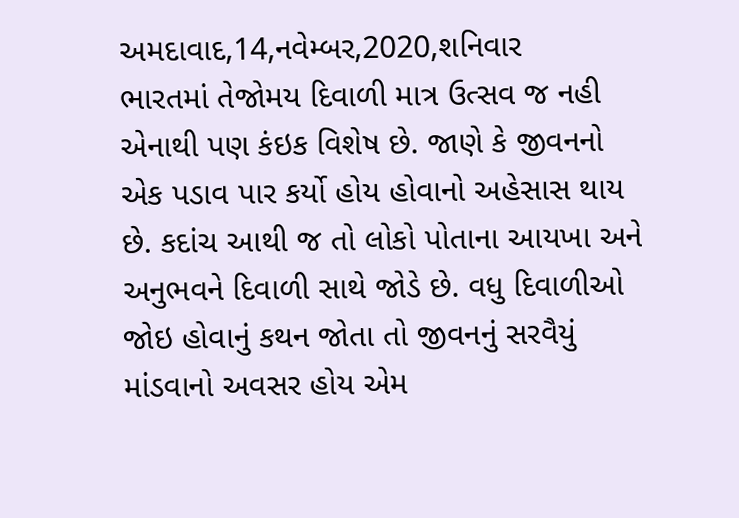અમદાવાદ,14,નવેમ્બર,2020,શનિવાર
ભારતમાં તેજોમય દિવાળી માત્ર ઉત્સવ જ નહી એનાથી પણ કંઇક વિશેષ છે. જાણે કે જીવનનો એક પડાવ પાર કર્યો હોય હોવાનો અહેસાસ થાય છે. કદાંચ આથી જ તો લોકો પોતાના આયખા અને અનુભવને દિવાળી સાથે જોડે છે. વધુ દિવાળીઓ જોઇ હોવાનું કથન જોતા તો જીવનનું સરવૈયું માંડવાનો અવસર હોય એમ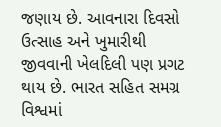જણાય છે. આવનારા દિવસો ઉત્સાહ અને ખુમારીથી જીવવાની ખેલદિલી પણ પ્રગટ થાય છે. ભારત સહિત સમગ્ર વિશ્વમાં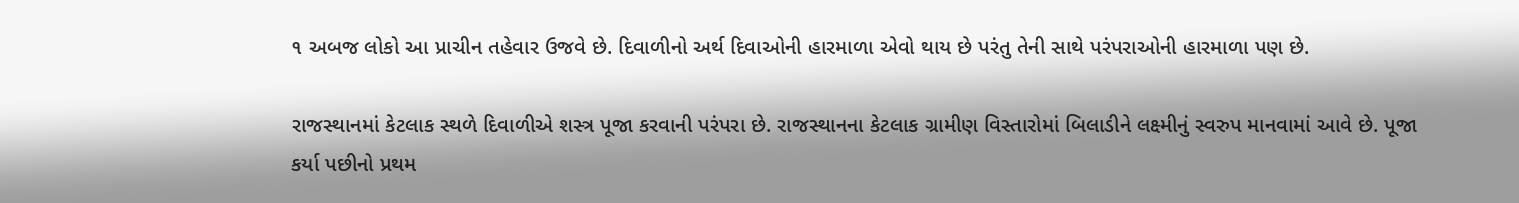૧ અબજ લોકો આ પ્રાચીન તહેવાર ઉજવે છે. દિવાળીનો અર્થ દિવાઓની હારમાળા એવો થાય છે પરંતુ તેની સાથે પરંપરાઓની હારમાળા પણ છે.

રાજસ્થાનમાં કેટલાક સ્થળે દિવાળીએ શસ્ત્ર પૂજા કરવાની પરંપરા છે. રાજસ્થાનના કેટલાક ગ્રામીણ વિસ્તારોમાં બિલાડીને લક્ષ્મીનું સ્વરુપ માનવામાં આવે છે. પૂજા કર્યા પછીનો પ્રથમ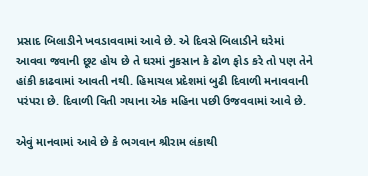પ્રસાદ બિલાડીને ખવડાવવામાં આવે છે. એ દિવસે બિલાડીને ઘરેમાં આવવા જવાની છૂટ હોય છે તે ઘરમાં નુકસાન કે ઢોળ ફોડ કરે તો પણ તેને હાંકી કાઢવામાં આવતી નથી. હિમાચલ પ્રદેશમાં બુઢી દિવાળી મનાવવાની પરંપરા છે. દિવાળી વિતી ગયાના એક મહિના પછી ઉજવવામાં આવે છે.

એવું માનવામાં આવે છે કે ભગવાન શ્રીરામ લંકાથી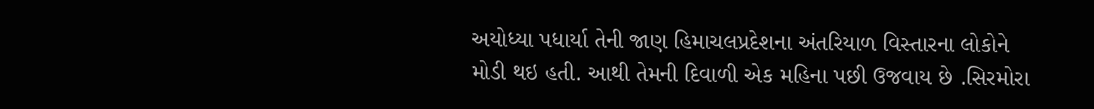અયોધ્યા પધાર્યા તેની જાણ હિમાચલપ્રદેશના અંતરિયાળ વિસ્તારના લોકોને મોડી થઇ હતી. આથી તેમની દિવાળી એક મહિના પછી ઉજવાય છે .સિરમોરા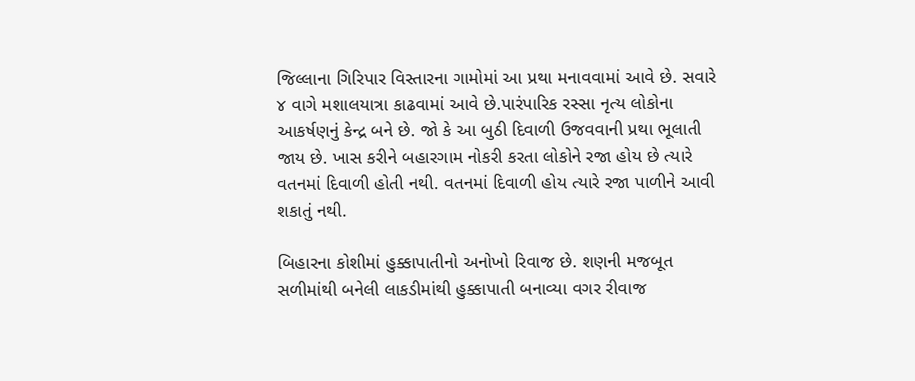જિલ્લાના ગિરિપાર વિસ્તારના ગામોમાં આ પ્રથા મનાવવામાં આવે છે. સવારે ૪ વાગે મશાલયાત્રા કાઢવામાં આવે છે.પારંપારિક રસ્સા નૃત્ય લોકોના આકર્ષણનું કેન્દ્ર બને છે. જો કે આ બુઠી દિવાળી ઉજવવાની પ્રથા ભૂલાતી જાય છે. ખાસ કરીને બહારગામ નોકરી કરતા લોકોને રજા હોય છે ત્યારે વતનમાં દિવાળી હોતી નથી. વતનમાં દિવાળી હોય ત્યારે રજા પાળીને આવી શકાતું નથી.

બિહારના કોશીમાં હુક્કાપાતીનો અનોખો રિવાજ છે. શણની મજબૂત સળીમાંથી બનેલી લાકડીમાંથી હુક્કાપાતી બનાવ્યા વગર રીવાજ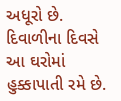અધૂરો છે. દિવાળીના દિવસે આ ઘરોમાં હુક્કાપાતી રમે છે.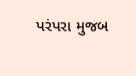પરંપરા મુજબ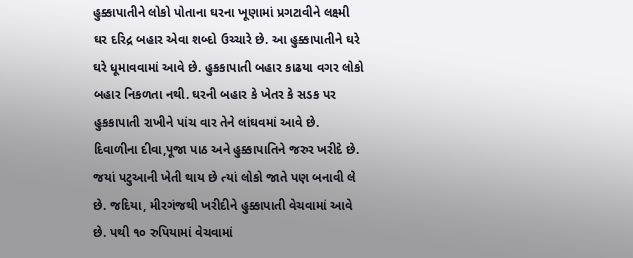હુક્કાપાતીને લોકો પોતાના ઘરના ખૂણામાં પ્રગટાવીને લક્ષ્મી ઘર દરિદ્ર બહાર એવા શબ્દો ઉચ્ચારે છે. આ હુક્કાપાતીને ઘરે ઘરે ધૂમાવવામાં આવે છે. હુકકાપાતી બહાર કાઢયા વગર લોકો બહાર નિકળતા નથી. ઘરની બહાર કે ખેતર કે સડક પર હુકકાપાતી રાખીને પાંચ વાર તેને લાંઘવમાં આવે છે. દિવાળીના દીવા,પૂજા પાઠ અને હુક્કાપાતિને જરુર ખરીદે છે. જયાં પટુઆની ખેતી થાય છે ત્યાં લોકો જાતે પણ બનાવી લે છે. જદિયા, મીરગંજથી ખરીદીને હુક્કાપાતી વેચવામાં આવે છે. પથી ૧૦ રુપિયામાં વેચવામાં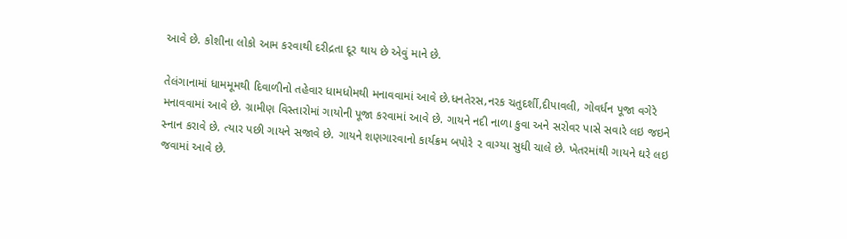આવે છે. કોશીના લોકો આમ કરવાથી દરીદ્રતા દૂર થાય છે એવું માને છે.

તેલંગાનામાં ધામમૂમથી દિવાળીનો તહેવાર ધામધોમથી મનાવવામાં આવે છે.ધનતેરસ,નરક ચતુદર્શી,દીપાવલી, ગોવર્ધન પૂજા વગેરે મનાવવામાં આવે છે. ગ્રામીણ વિસ્તારોમાં ગાયોની પૂજા કરવામાં આવે છે. ગાયને નદી નાળા કુવા અને સરોવર પાસે સવારે લઇ જઇને સ્નાન કરાવે છે. ત્યાર પછી ગાયને સજાવે છે. ગાયને શણગારવાનો કાર્યક્રમ બપોરે ૨ વાગ્યા સુધી ચાલે છે. ખેતરમાંથી ગાયને ઘરે લઇ જવામાં આવે છે.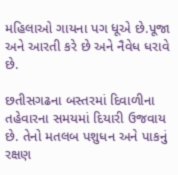મહિલાઓ ગાયના પગ ધૂએ છે.પૂજા અને આરતી કરે છે અને નૈવેધ ધરાવે છે.

છતીસગઢના બસ્તરમાં દિવાળીના તહેવારના સમયમાં દિયારી ઉજવાય છે. તેનો મતલબ પશુધન અને પાકનું રક્ષણ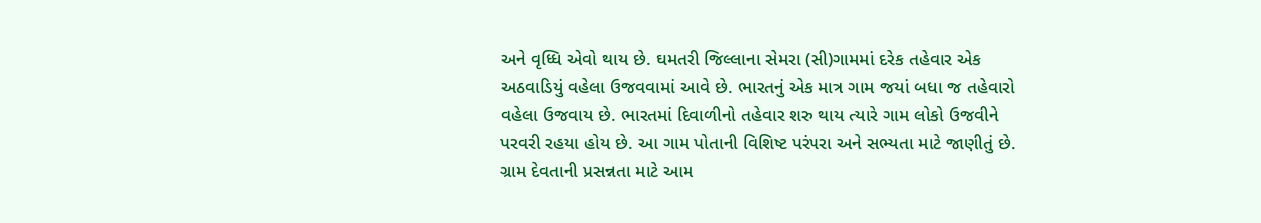અને વૃધ્ધિ એવો થાય છે. ઘમતરી જિલ્લાના સેમરા (સી)ગામમાં દરેક તહેવાર એક અઠવાડિયું વહેલા ઉજવવામાં આવે છે. ભારતનું એક માત્ર ગામ જયાં બધા જ તહેવારો વહેલા ઉજવાય છે. ભારતમાં દિવાળીનો તહેવાર શરુ થાય ત્યારે ગામ લોકો ઉજવીને પરવરી રહયા હોય છે. આ ગામ પોતાની વિશિષ્ટ પરંપરા અને સભ્યતા માટે જાણીતું છે. ગ્રામ દેવતાની પ્રસન્નતા માટે આમ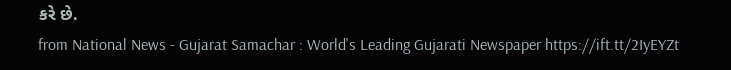કરે છે.
from National News - Gujarat Samachar : World's Leading Gujarati Newspaper https://ift.tt/2IyEYZt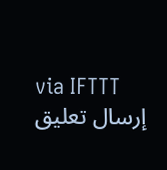via IFTTT
إرسال تعليق